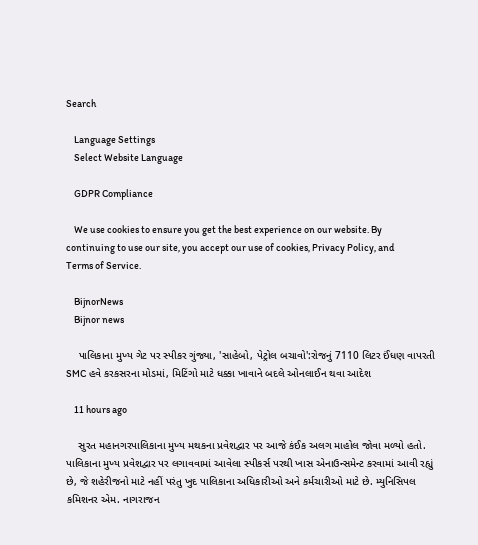Search

    Language Settings
    Select Website Language

    GDPR Compliance

    We use cookies to ensure you get the best experience on our website. By continuing to use our site, you accept our use of cookies, Privacy Policy, and Terms of Service.

    BijnorNews
    Bijnor news

    પાલિકાના મુખ્ય ગેટ પર સ્પીકર ગુંજ્યા, 'સાહેબો, પેટ્રોલ બચાવો':રોજનું 7110 લિટર ઈંધણ વાપરતી SMC હવે કરકસરના મોડમાં, મિટિંગો માટે ધક્કા ખાવાને બદલે ઓનલાઈન થવા આદેશ

    11 hours ago

    સુરત મહાનગરપાલિકાના મુખ્ય મથકના પ્રવેશદ્વાર પર આજે કંઈક અલગ માહોલ જોવા મળ્યો હતો. પાલિકાના મુખ્ય પ્રવેશદ્વાર પર લગાવવામાં આવેલા સ્પીકર્સ પરથી ખાસ એનાઉન્સમેન્ટ કરવામાં આવી રહ્યું છે, જે શહેરીજનો માટે નહીં પરંતુ ખુદ પાલિકાના અધિકારીઓ અને કર્મચારીઓ માટે છે. મ્યુનિસિપલ કમિશનર એમ. નાગરાજન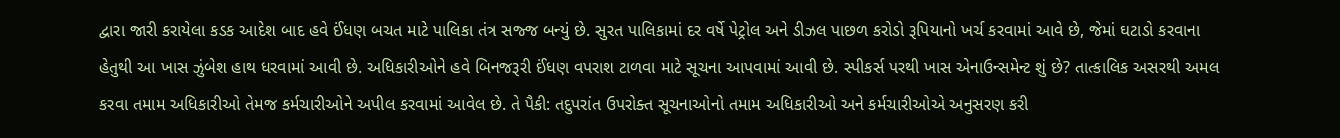દ્વારા જારી કરાયેલા કડક આદેશ બાદ હવે ઈંધણ બચત માટે પાલિકા તંત્ર સજ્જ બન્યું છે. સુરત પાલિકામાં દર વર્ષે પેટ્રોલ અને ડીઝલ પાછળ કરોડો રૂપિયાનો ખર્ચ કરવામાં આવે છે, જેમાં ઘટાડો કરવાના હેતુથી આ ખાસ ઝુંબેશ હાથ ધરવામાં આવી છે. અધિકારીઓને હવે બિનજરૂરી ઈંધણ વપરાશ ટાળવા માટે સૂચના આપવામાં આવી છે. સ્પીકર્સ પરથી ખાસ એનાઉન્સમેન્ટ શું છે? તાત્કાલિક અસરથી અમલ કરવા તમામ અધિકારીઓ તેમજ કર્મચારીઓને અપીલ કરવામાં આવેલ છે. તે પૈકી: તદુપરાંત ઉપરોક્ત સૂચનાઓનો તમામ અધિકારીઓ અને કર્મચારીઓએ અનુસરણ કરી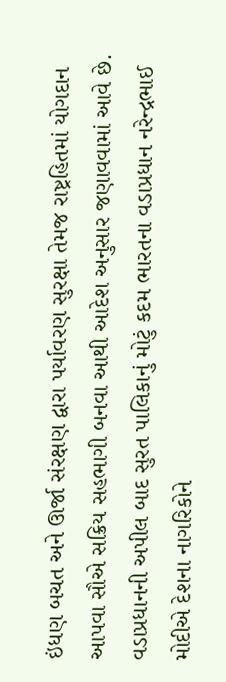ઇંધણ બચત અને ઊર્જા સંરક્ષણ દ્વારા પર્યાવરણ સુરક્ષા તેમજ રાષ્ટ્રહિતમાં યોગદાન આપવા સૌએ સક્રિય સહભાગી બનવા આથી આદેશ અનુસાર જણાવવામાં આવે છે. વડાપ્રધાનની અપીલ બાદ સુરત પાલિકાનું મોટું કદમ ભારતના વડાપ્રધાન નરેન્દ્રભાઈ મોદીએ દેશના નાગરિકોને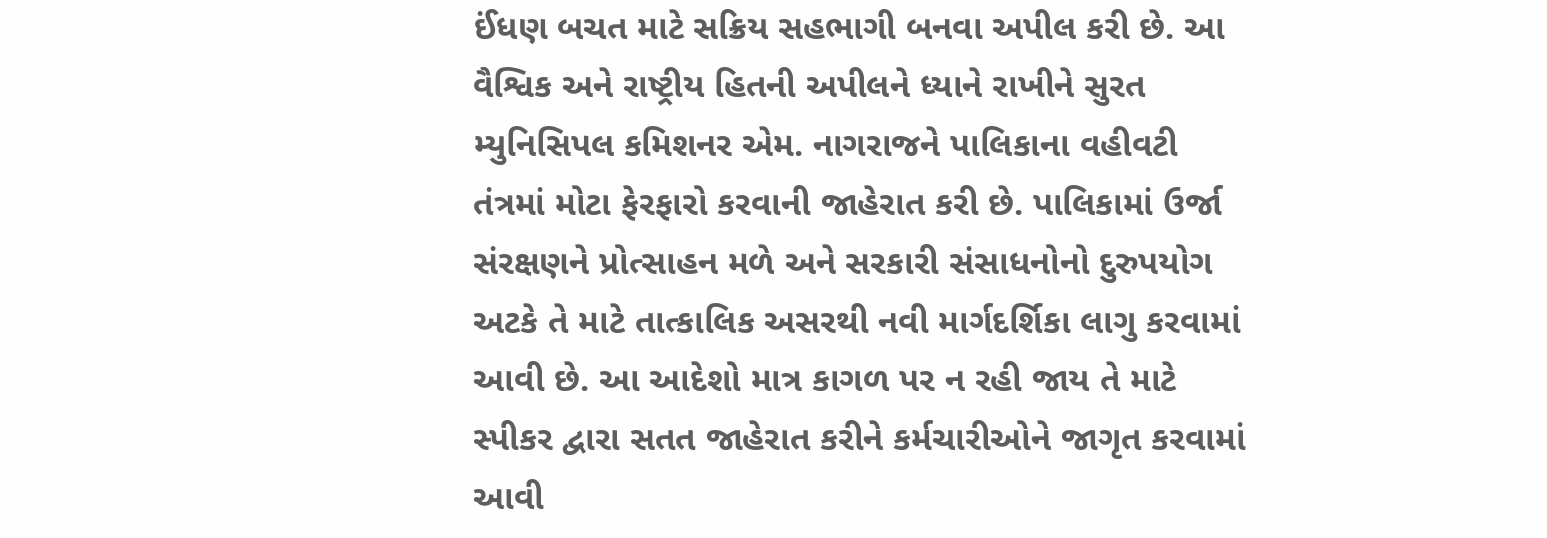ઈંધણ બચત માટે સક્રિય સહભાગી બનવા અપીલ કરી છે. આ વૈશ્વિક અને રાષ્ટ્રીય હિતની અપીલને ધ્યાને રાખીને સુરત મ્યુનિસિપલ કમિશનર એમ. નાગરાજને પાલિકાના વહીવટી તંત્રમાં મોટા ફેરફારો કરવાની જાહેરાત કરી છે. પાલિકામાં ઉર્જા સંરક્ષણને પ્રોત્સાહન મળે અને સરકારી સંસાધનોનો દુરુપયોગ અટકે તે માટે તાત્કાલિક અસરથી નવી માર્ગદર્શિકા લાગુ કરવામાં આવી છે. આ આદેશો માત્ર કાગળ પર ન રહી જાય તે માટે સ્પીકર દ્વારા સતત જાહેરાત કરીને કર્મચારીઓને જાગૃત કરવામાં આવી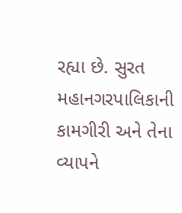રહ્યા છે. સુરત મહાનગરપાલિકાની કામગીરી અને તેના વ્યાપને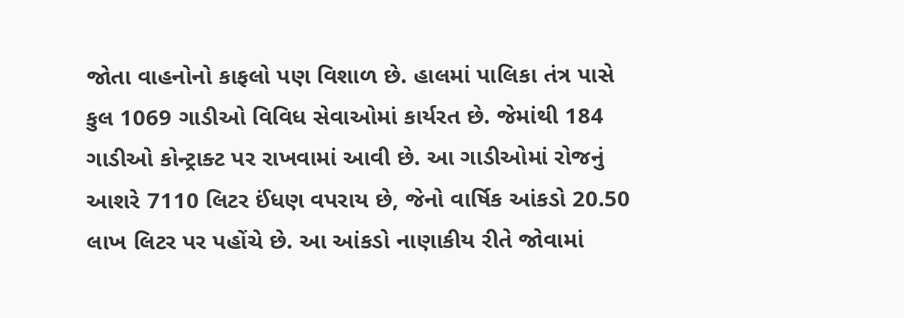જોતા વાહનોનો કાફલો પણ વિશાળ છે. હાલમાં પાલિકા તંત્ર પાસે કુલ 1069 ગાડીઓ વિવિધ સેવાઓમાં કાર્યરત છે. જેમાંથી 184 ગાડીઓ કોન્ટ્રાક્ટ પર રાખવામાં આવી છે. આ ગાડીઓમાં રોજનું આશરે 7110 લિટર ઈંધણ વપરાય છે, જેનો વાર્ષિક આંકડો 20.50 લાખ લિટર પર પહોંચે છે. આ આંકડો નાણાકીય રીતે જોવામાં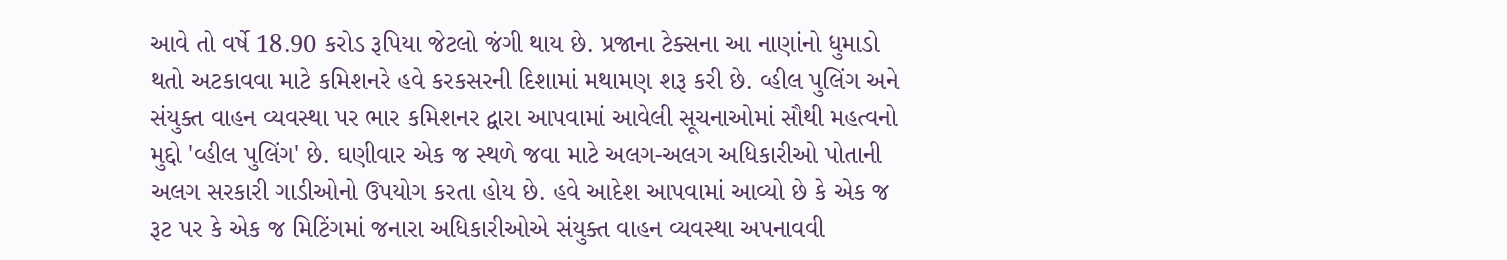આવે તો વર્ષે 18.90 કરોડ રૂપિયા જેટલો જંગી થાય છે. પ્રજાના ટેક્સના આ નાણાંનો ધુમાડો થતો અટકાવવા માટે કમિશનરે હવે કરકસરની દિશામાં મથામણ શરૂ કરી છે. વ્હીલ પુલિંગ અને સંયુક્ત વાહન વ્યવસ્થા પર ભાર કમિશનર દ્વારા આપવામાં આવેલી સૂચનાઓમાં સૌથી મહત્વનો મુદ્દો 'વ્હીલ પુલિંગ' છે. ઘણીવાર એક જ સ્થળે જવા માટે અલગ-અલગ અધિકારીઓ પોતાની અલગ સરકારી ગાડીઓનો ઉપયોગ કરતા હોય છે. હવે આદેશ આપવામાં આવ્યો છે કે એક જ રૂટ પર કે એક જ મિટિંગમાં જનારા અધિકારીઓએ સંયુક્ત વાહન વ્યવસ્થા અપનાવવી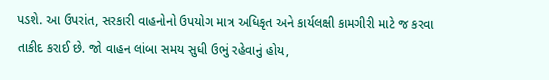પડશે. આ ઉપરાંત, સરકારી વાહનોનો ઉપયોગ માત્ર અધિકૃત અને કાર્યલક્ષી કામગીરી માટે જ કરવા તાકીદ કરાઈ છે. જો વાહન લાંબા સમય સુધી ઉભું રહેવાનું હોય,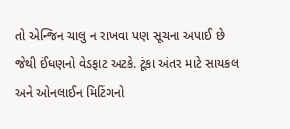તો એન્જિન ચાલુ ન રાખવા પણ સૂચના અપાઈ છે જેથી ઈંધણનો વેડફાટ અટકે. ટૂંકા અંતર માટે સાયકલ અને ઓનલાઈન મિટિંગનો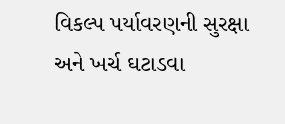વિકલ્પ પર્યાવરણની સુરક્ષા અને ખર્ચ ઘટાડવા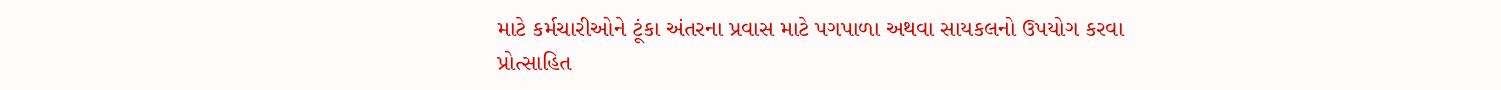માટે કર્મચારીઓને ટૂંકા અંતરના પ્રવાસ માટે પગપાળા અથવા સાયકલનો ઉપયોગ કરવા પ્રોત્સાહિત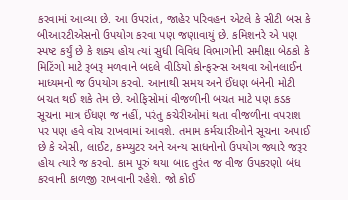કરવામાં આવ્યા છે. આ ઉપરાંત, જાહેર પરિવહન એટલે કે સીટી બસ કે બીઆરટીએસનો ઉપયોગ કરવા પણ જણાવાયું છે. કમિશનરે એ પણ સ્પષ્ટ કર્યું છે કે શક્ય હોય ત્યાં સુધી વિવિધ વિભાગોની સમીક્ષા બેઠકો કે મિટિંગો માટે રૂબરૂ મળવાને બદલે વીડિયો કોન્ફરન્સ અથવા ઓનલાઈન માધ્યમનો જ ઉપયોગ કરવો. આનાથી સમય અને ઈંધણ બંનેની મોટી બચત થઈ શકે તેમ છે. ઓફિસોમાં વીજળીની બચત માટે પણ કડક સૂચના માત્ર ઈંધણ જ નહીં, પરંતુ કચેરીઓમાં થતા વીજળીના વપરાશ પર પણ હવે વોચ રાખવામાં આવશે. તમામ કર્મચારીઓને સૂચના અપાઈ છે કે એસી, લાઈટ, કમ્પ્યુટર અને અન્ય સાધનોનો ઉપયોગ જ્યારે જરૂર હોય ત્યારે જ કરવો. કામ પૂરું થયા બાદ તુરંત જ વીજ ઉપકરણો બંધ કરવાની કાળજી રાખવાની રહેશે. જો કોઈ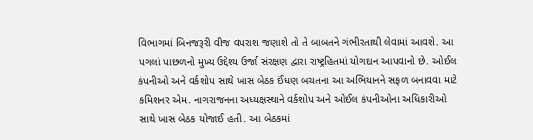વિભાગમાં બિનજરૂરી વીજ વપરાશ જણાશે તો તે બાબતને ગંભીરતાથી લેવામાં આવશે. આ પગલાં પાછળનો મુખ્ય ઉદ્દેશ્ય ઉર્જા સંરક્ષણ દ્વારા રાષ્ટ્રહિતમાં યોગદાન આપવાનો છે. ઓઈલ કંપનીઓ અને વર્કશોપ સાથે ખાસ બેઠક ઈંધણ બચતના આ અભિયાનને સફળ બનાવવા માટે કમિશનર એમ. નાગરાજનના અધ્યક્ષસ્થાને વર્કશોપ અને ઓઈલ કંપનીઓના અધિકારીઓ સાથે ખાસ બેઠક યોજાઈ હતી. આ બેઠકમાં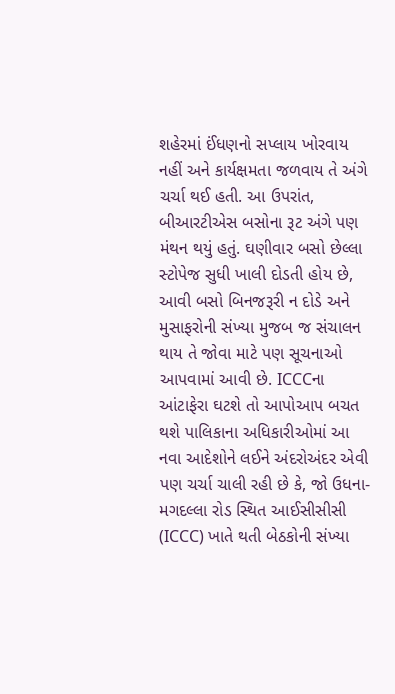શહેરમાં ઈંધણનો સપ્લાય ખોરવાય નહીં અને કાર્યક્ષમતા જળવાય તે અંગે ચર્ચા થઈ હતી. આ ઉપરાંત, બીઆરટીએસ બસોના રૂટ અંગે પણ મંથન થયું હતું. ઘણીવાર બસો છેલ્લા સ્ટોપેજ સુધી ખાલી દોડતી હોય છે, આવી બસો બિનજરૂરી ન દોડે અને મુસાફરોની સંખ્યા મુજબ જ સંચાલન થાય તે જોવા માટે પણ સૂચનાઓ આપવામાં આવી છે. ICCCના આંટાફેરા ઘટશે તો આપોઆપ બચત થશે પાલિકાના અધિકારીઓમાં આ નવા આદેશોને લઈને અંદરોઅંદર એવી પણ ચર્ચા ચાલી રહી છે કે, જો ઉધના-મગદલ્લા રોડ સ્થિત આઈસીસીસી (ICCC) ખાતે થતી બેઠકોની સંખ્યા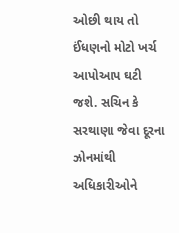ઓછી થાય તો ઈંધણનો મોટો ખર્ચ આપોઆપ ઘટી જશે. સચિન કે સરથાણા જેવા દૂરના ઝોનમાંથી અધિકારીઓને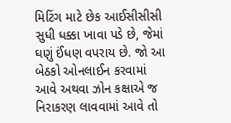મિટિંગ માટે છેક આઈસીસીસી સુધી ધક્કા ખાવા પડે છે, જેમાં ઘણું ઈંધણ વપરાય છે. જો આ બેઠકો ઓનલાઈન કરવામાં આવે અથવા ઝોન કક્ષાએ જ નિરાકરણ લાવવામાં આવે તો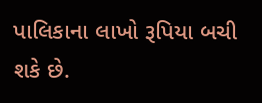પાલિકાના લાખો રૂપિયા બચી શકે છે.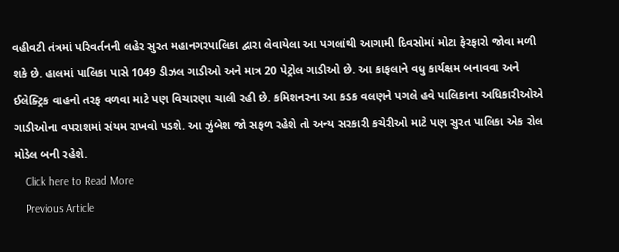વહીવટી તંત્રમાં પરિવર્તનની લહેર સુરત મહાનગરપાલિકા દ્વારા લેવાયેલા આ પગલાંથી આગામી દિવસોમાં મોટા ફેરફારો જોવા મળી શકે છે. હાલમાં પાલિકા પાસે 1049 ડીઝલ ગાડીઓ અને માત્ર 20 પેટ્રોલ ગાડીઓ છે. આ કાફલાને વધુ કાર્યક્ષમ બનાવવા અને ઈલેક્ટ્રિક વાહનો તરફ વળવા માટે પણ વિચારણા ચાલી રહી છે. કમિશનરના આ કડક વલણને પગલે હવે પાલિકાના અધિકારીઓએ ગાડીઓના વપરાશમાં સંયમ રાખવો પડશે. આ ઝુંબેશ જો સફળ રહેશે તો અન્ય સરકારી કચેરીઓ માટે પણ સુરત પાલિકા એક રોલ મોડેલ બની રહેશે.
    Click here to Read More
    Previous Article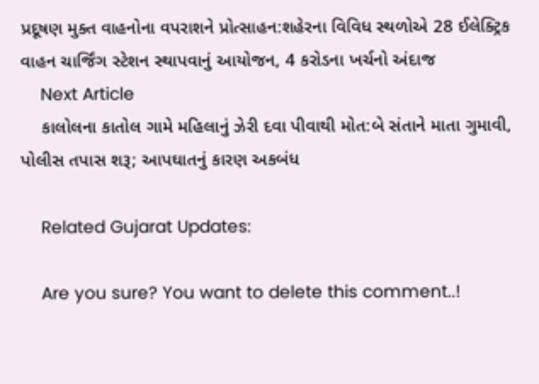પ્રદૂષણ મુક્ત વાહનોના વપરાશને પ્રોત્સાહન:શહેરના વિવિધ સ્થળોએ 28 ઈલેક્ટ્રિક વાહન ચાર્જિંગ સ્ટેશન સ્થાપવાનું આયોજન, 4 કરોડના ખર્ચનો અંદાજ
    Next Article
    કાલોલના કાતોલ ગામે મહિલાનું ઝેરી દવા પીવાથી મોત:બે સંતાને માતા ગુમાવી, પોલીસ તપાસ શરૂ; આપઘાતનું કારણ અકબંધ

    Related Gujarat Updates:

    Are you sure? You want to delete this comment..!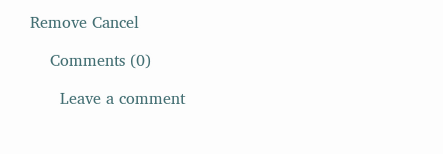Remove Cancel

    Comments (0)

      Leave a comment